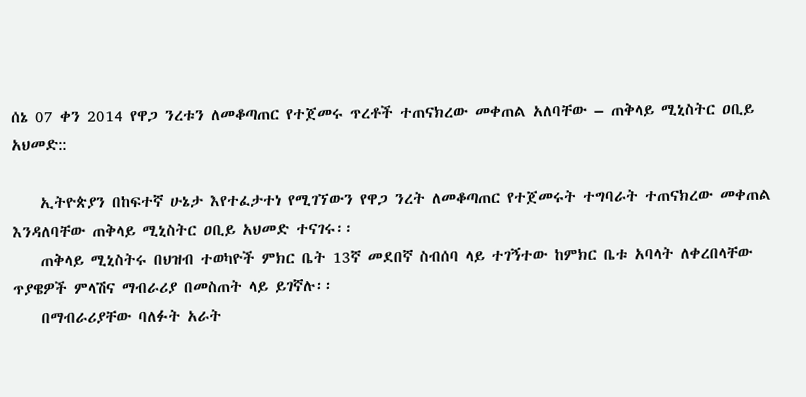ሰኔ 07 ቀን 2014 የዋጋ ንረቱን ለመቆጣጠር የተጀመሩ ጥረቶች ተጠናክረው መቀጠል አለባቸው – ጠቅላይ ሚኒስትር ዐቢይ አህመድ::

    ኢትዮጵያን በከፍተኛ ሁኔታ እየተፈታተነ የሚገኘውን የዋጋ ንረት ለመቆጣጠር የተጀመሩት ተግባራት ተጠናክረው መቀጠል እንዳለባቸው ጠቅላይ ሚኒስትር ዐቢይ አህመድ ተናገሩ፡፡
    ጠቅላይ ሚኒስትሩ በህዝብ ተወካዮች ምክር ቤት 13ኛ መደበኛ ስብሰባ ላይ ተገኝተው ከምክር ቤቱ አባላት ለቀረበላቸው ጥያዌዎች ምላሽና ማብራሪያ በመስጠት ላይ ይገኛሉ፡፡
    በማብራሪያቸው ባለፉት አራት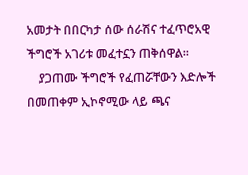አመታት በበርካታ ሰው ሰራሽና ተፈጥሮአዊ ችግሮች አገሪቱ መፈተኗን ጠቅሰዋል።
    ያጋጠሙ ችግሮች የፈጠሯቸውን እድሎች በመጠቀም ኢኮኖሚው ላይ ጫና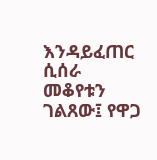እንዳይፈጠር ሲሰራ መቆየቱን ገልጸው፤ የዋጋ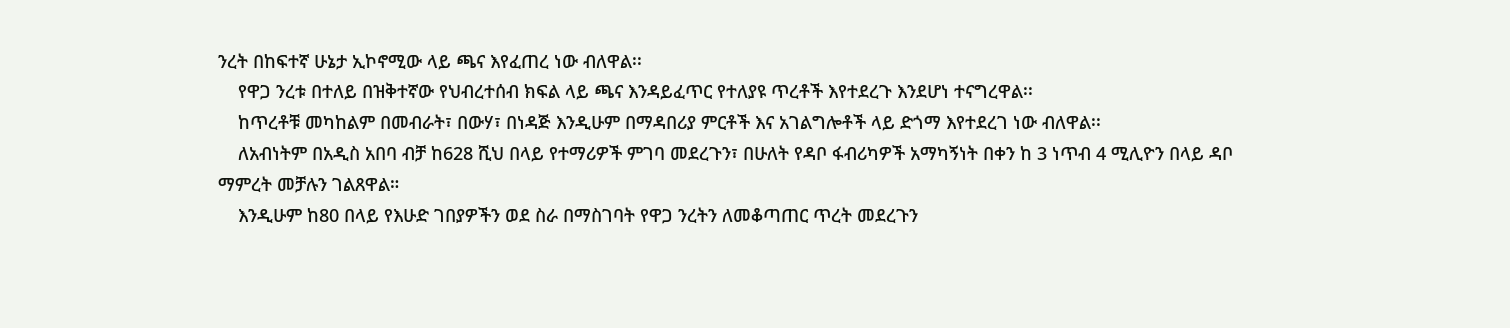ንረት በከፍተኛ ሁኔታ ኢኮኖሚው ላይ ጫና እየፈጠረ ነው ብለዋል፡፡
    የዋጋ ንረቱ በተለይ በዝቅተኛው የህብረተሰብ ክፍል ላይ ጫና እንዳይፈጥር የተለያዩ ጥረቶች እየተደረጉ እንደሆነ ተናግረዋል፡፡
    ከጥረቶቹ መካከልም በመብራት፣ በውሃ፣ በነዳጅ እንዲሁም በማዳበሪያ ምርቶች እና አገልግሎቶች ላይ ድጎማ እየተደረገ ነው ብለዋል፡፡
    ለአብነትም በአዲስ አበባ ብቻ ከ628 ሺህ በላይ የተማሪዎች ምገባ መደረጉን፣ በሁለት የዳቦ ፋብሪካዎች አማካኝነት በቀን ከ 3 ነጥብ 4 ሚሊዮን በላይ ዳቦ ማምረት መቻሉን ገልጸዋል።
    እንዲሁም ከ80 በላይ የእሁድ ገበያዎችን ወደ ስራ በማስገባት የዋጋ ንረትን ለመቆጣጠር ጥረት መደረጉን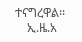ተናግረዋል፡፡
    ኢ.ዜ.አ